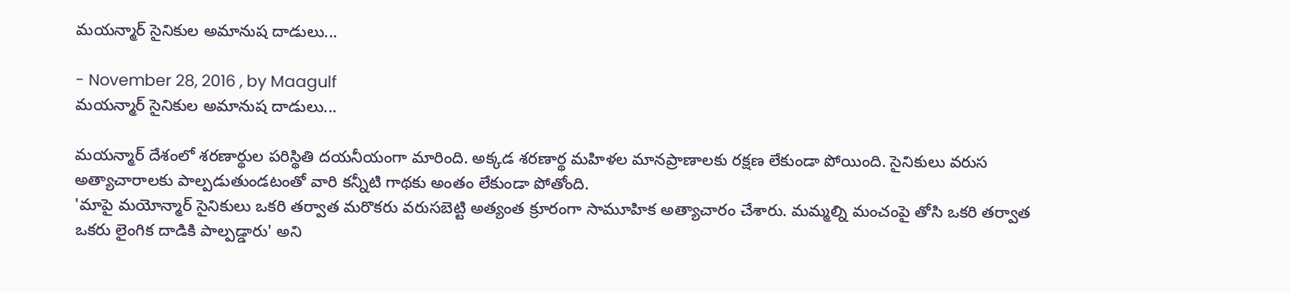మయన్మార్ సైనికుల అమానుష దాడులు...

- November 28, 2016 , by Maagulf
మయన్మార్ సైనికుల అమానుష దాడులు...

మయన్మార్ దేశంలో శరణార్థుల పరిస్థితి దయనీయంగా మారింది. అక్కడ శరణార్థ మహిళల మానప్రాణాలకు రక్షణ లేకుండా పోయింది. సైనికులు వరుస అత్యాచారాలకు పాల్పడుతుండటంతో వారి కన్నీటి గాథకు అంతం లేకుండా పోతోంది.
'మాపై మయోన్మార్ సైనికులు ఒకరి తర్వాత మరొకరు వరుసబెట్టి అత్యంత క్రూరంగా సామూహిక అత్యాచారం చేశారు. మమ్మల్ని మంచంపై తోసి ఒకరి తర్వాత ఒకరు లైంగిక దాడికి పాల్పడ్డారు' అని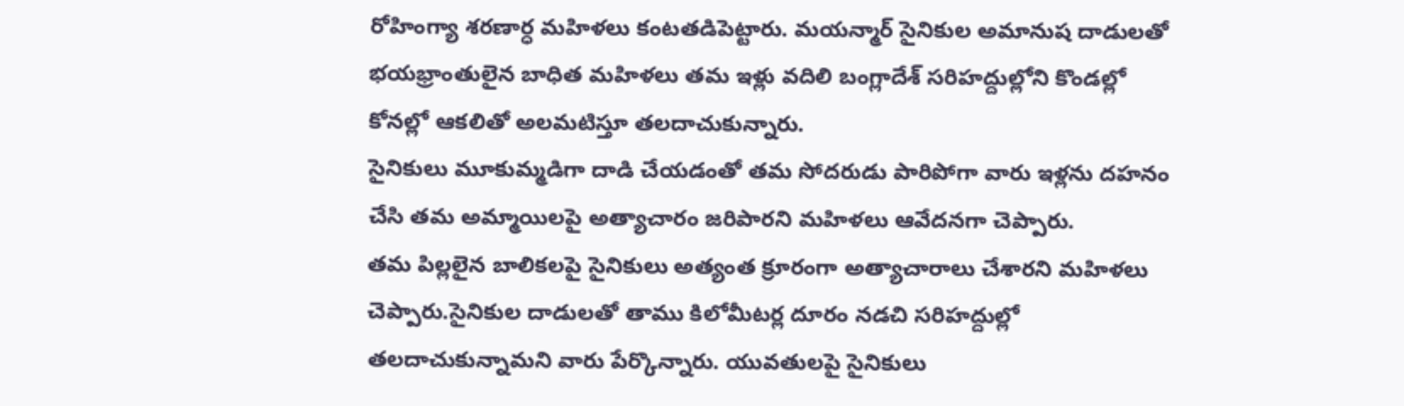రోహింగ్యా శరణార్ధ మహిళలు కంటతడిపెట్టారు. మయన్మార్ సైనికుల అమానుష దాడులతో భయభ్రాంతులైన బాధిత మహిళలు తమ ఇళ్లు వదిలి బంగ్లాదేశ్ సరిహద్దుల్లోని కొండల్లో కోనల్లో ఆకలితో అలమటిస్తూ తలదాచుకున్నారు.
సైనికులు మూకుమ్మడిగా దాడి చేయడంతో తమ సోదరుడు పారిపోగా వారు ఇళ్లను దహనం చేసి తమ అమ్మాయిలపై అత్యాచారం జరిపారని మహిళలు ఆవేదనగా చెప్పారు.
తమ పిల్లలైన బాలికలపై సైనికులు అత్యంత క్రూరంగా అత్యాచారాలు చేశారని మహిళలు చెప్పారు.సైనికుల దాడులతో తాము కిలోమీటర్ల దూరం నడచి సరిహద్దుల్లో తలదాచుకున్నామని వారు పేర్కొన్నారు. యువతులపై సైనికులు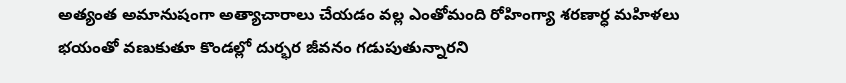అత్యంత అమానుషంగా అత్యాచారాలు చేయడం వల్ల ఎంతోమంది రోహింగ్యా శరణార్ధ మహిళలు భయంతో వణుకుతూ కొండల్లో దుర్భర జీవనం గడుపుతున్నారని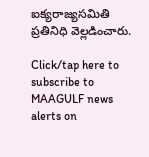ఐక్యరాజ్యసమితి ప్రతినిధి వెల్లడించారు.

Click/tap here to subscribe to MAAGULF news alerts on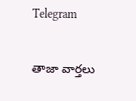Telegram

తాజా వార్తలు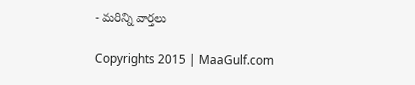- మరిన్ని వార్తలు

Copyrights 2015 | MaaGulf.com